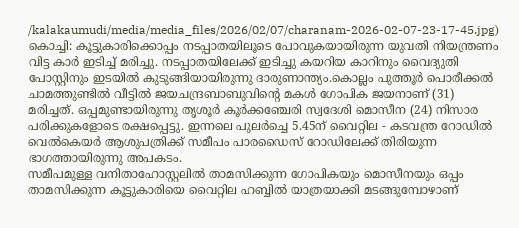/kalakaumudi/media/media_files/2026/02/07/charanam-2026-02-07-23-17-45.jpg)
കൊച്ചി: കൂട്ടുകാരിക്കൊപ്പം നടപ്പാതയിലൂടെ പോവുകയായിരുന്ന യുവതി നിയന്ത്രണം വിട്ട കാർ ഇടിച്ച് മരിച്ചു. നടപ്പാതയിലേക്ക് ഇടിച്ചു കയറിയ കാറിനും വൈദ്യുതി പോസ്റ്റിനും ഇടയിൽ കുടുങ്ങിയായിരുന്നു ദാരുണാന്ത്യം.കൊല്ലം പുത്തൂർ പൊരീക്കൽ ചാമത്തുണ്ടിൽ വീട്ടിൽ ജയചന്ദ്രബാബുവിന്റെ മകൾ ഗോപിക ജയനാണ് (31) മരിച്ചത്. ഒപ്പമുണ്ടായിരുന്നു തൃശൂർ കൂർക്കഞ്ചേരി സ്വദേശി മൊസീന (24) നിസാര പരിക്കുകളോടെ രക്ഷപ്പെട്ടു. ഇന്നലെ പുലർച്ചെ 5.45ന് വൈറ്റില - കടവന്ത്ര റോഡിൽ വെൽകെയർ ആശുപത്രിക്ക് സമീപം പാരഡൈസ് റോഡിലേക്ക് തിരിയുന്ന ഭാഗത്തായിരുന്നു അപകടം.
സമീപമുള്ള വനിതാഹോസ്റ്റലിൽ താമസിക്കുന്ന ഗോപികയും മൊസീനയും ഒപ്പം താമസിക്കുന്ന കൂട്ടുകാരിയെ വൈറ്റില ഹബ്ബിൽ യാത്രയാക്കി മടങ്ങുമ്പോഴാണ്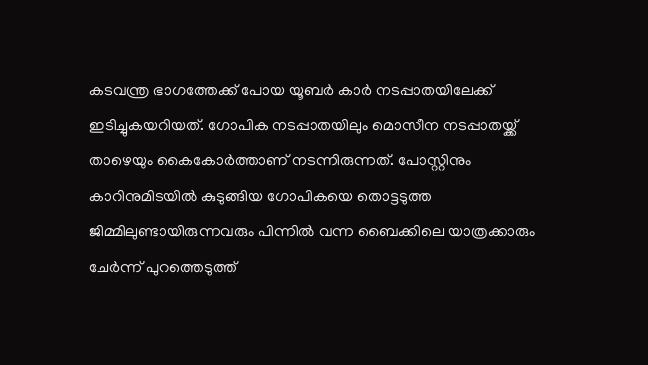കടവന്ത്ര ഭാഗത്തേക്ക് പോയ യൂബർ കാർ നടപ്പാതയിലേക്ക് ഇടിച്ചുകയറിയത്. ഗോപിക നടപ്പാതയിലും മൊസീന നടപ്പാതയ്ക്ക് താഴെയും കൈകോർത്താണ് നടന്നിരുന്നത്. പോസ്റ്റിനും കാറിനുമിടയിൽ കുടുങ്ങിയ ഗോപികയെ തൊട്ടടുത്ത ജിമ്മിലുണ്ടായിരുന്നവരും പിന്നിൽ വന്ന ബൈക്കിലെ യാത്രക്കാരും ചേർന്ന് പുറത്തെടുത്ത്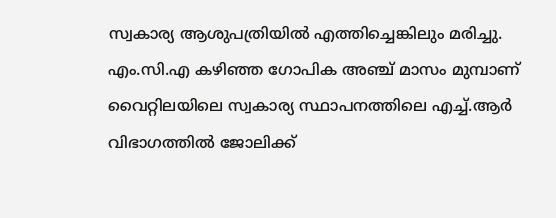സ്വകാര്യ ആശുപത്രിയിൽ എത്തിച്ചെങ്കിലും മരിച്ചു.
എം.സി.എ കഴിഞ്ഞ ഗോപിക അഞ്ച് മാസം മുമ്പാണ് വൈറ്റിലയിലെ സ്വകാര്യ സ്ഥാപനത്തിലെ എച്ച്.ആർ വിഭാഗത്തിൽ ജോലിക്ക്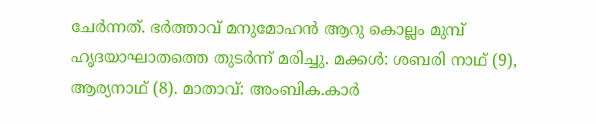ചേർന്നത്. ഭർത്താവ് മനുമോഹൻ ആറു കൊല്ലം മുമ്പ് ഹൃദയാഘാതത്തെ തുടർന്ന് മരിച്ചു. മക്കൾ: ശബരി നാഥ് (9), ആര്യനാഥ് (8). മാതാവ്: അംബിക.കാർ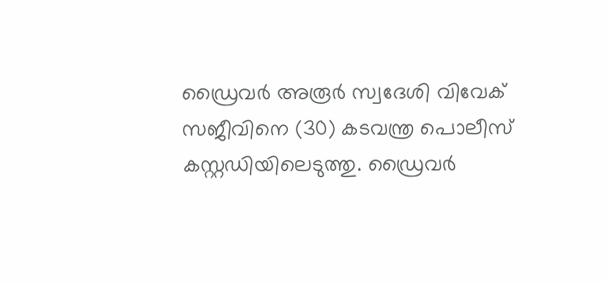ഡ്രൈവർ അരൂർ സ്വദേശി വിവേക് സജീവിനെ (30) കടവന്ത്ര പൊലീസ് കസ്റ്റഡിയിലെടുത്തു. ഡ്രൈവർ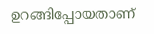ഉറങ്ങിപ്പോയതാണ്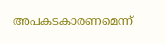അപകടകാരണമെന്ന്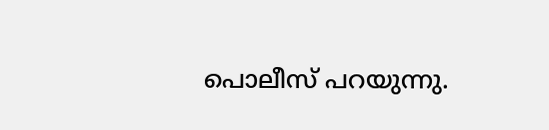പൊലീസ് പറയുന്നു.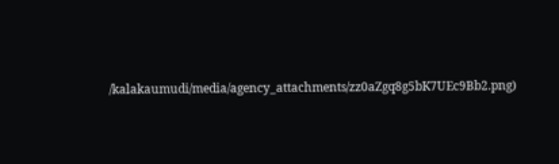/kalakaumudi/media/agency_attachments/zz0aZgq8g5bK7UEc9Bb2.png)